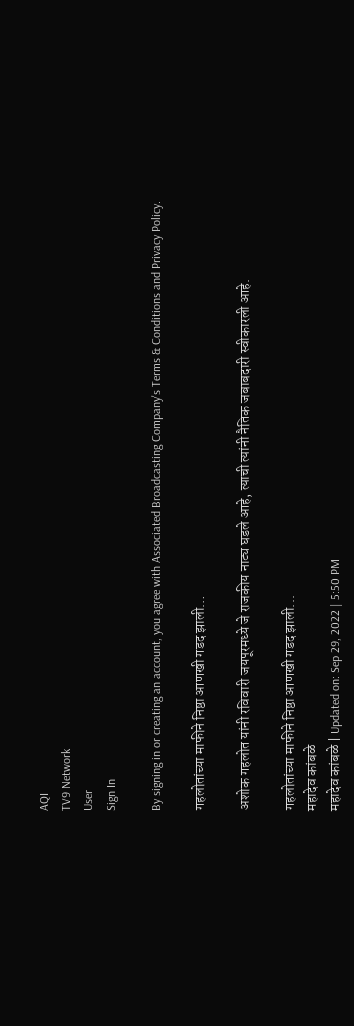AQI
TV9 Network
User
Sign In

By signing in or creating an account, you agree with Associated Broadcasting Company's Terms & Conditions and Privacy Policy.

गहलोतांच्या माफीने निष्ठा आणखी गडद झाली…

अशोक गहलोत यांनी रविवारी जयपूरमध्ये जे राजकीय नाट्य घडले आहे, त्याची त्यांनी नैतिक जबाबदारी स्वीकारली आहे.

गहलोतांच्या माफीने निष्ठा आणखी गडद झाली...
महादेव कांबळे
महादेव कांबळे | Updated on: Sep 29, 2022 | 5:50 PM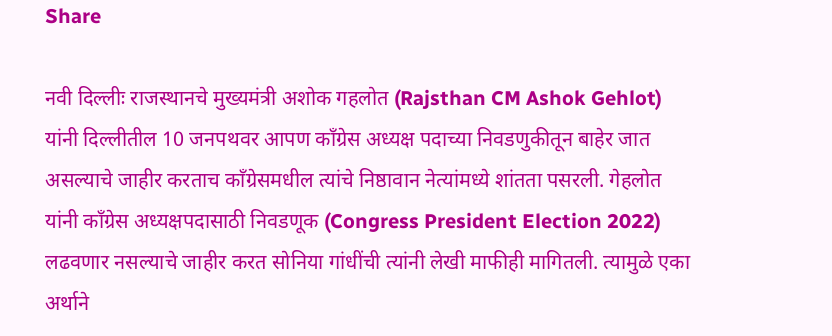Share

नवी दिल्लीः राजस्थानचे मुख्यमंत्री अशोक गहलोत (Rajsthan CM Ashok Gehlot) यांनी दिल्लीतील 10 जनपथवर आपण काँग्रेस अध्यक्ष पदाच्या निवडणुकीतून बाहेर जात असल्याचे जाहीर करताच काँग्रेसमधील त्यांचे निष्ठावान नेत्यांमध्ये शांतता पसरली. गेहलोत यांनी काँग्रेस अध्यक्षपदासाठी निवडणूक (Congress President Election 2022) लढवणार नसल्याचे जाहीर करत सोनिया गांधींची त्यांनी लेखी माफीही मागितली. त्यामुळे एका अर्थाने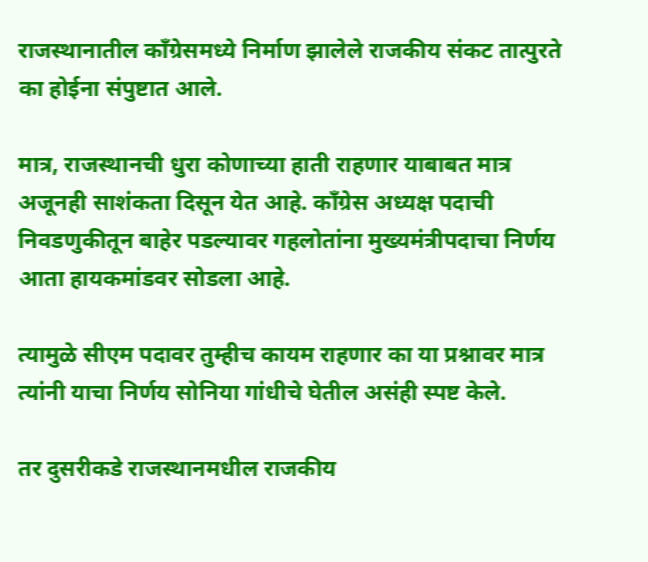राजस्थानातील काँग्रेसमध्ये निर्माण झालेले राजकीय संकट तात्पुरते का होईना संपुष्टात आले.

मात्र, राजस्थानची धुरा कोणाच्या हाती राहणार याबाबत मात्र अजूनही साशंकता दिसून येत आहे. काँग्रेस अध्यक्ष पदाची निवडणुकीतून बाहेर पडल्यावर गहलोतांना मुख्यमंत्रीपदाचा निर्णय आता हायकमांडवर सोडला आहे.

त्यामुळे सीएम पदावर तुम्हीच कायम राहणार का या प्रश्नावर मात्र त्यांनी याचा निर्णय सोनिया गांधीचे घेतील असंही स्पष्ट केले.

तर दुसरीकडे राजस्थानमधील राजकीय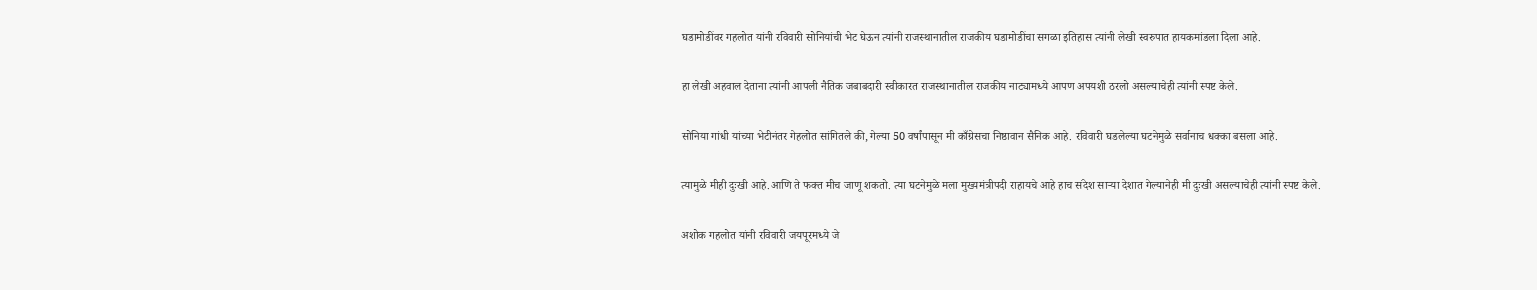घडामोडींवर गहलोत यांनी रविवारी सोनियांची भेट घेऊन त्यांनी राजस्थानातील राजकीय घडामोडींचा सगळा इतिहास त्यांनी लेखी स्वरुपात हायकमांडला दिला आहे.

हा लेखी अहवाल देताना त्यांनी आपली नैतिक जबाबदारी स्वीकारत राजस्थानातील राजकीय नाट्यामध्ये आपण अपयशी ठरलो असल्याचेही त्यांनी स्पष्ट केले.

सोनिया गांधी यांच्या भेटीनंतर गेहलोत सांगितले की, गेल्या 50 वर्षांपासून मी काँग्रेसचा निष्ठावान सैनिक आहे. रविवारी घडलेल्या घटनेमुळे सर्वानाच धक्का बसला आहे.

त्यामुळे मीही दुःखी आहे.आणि ते फक्त मीच जाणू शकतो. त्या घटनेमुळे मला मुख्यमंत्रीपदी राहायचे आहे हाच संदेश साऱ्या देशात गेल्यानेही मी दुःखी असल्याचेही त्यांनी स्पष्ट केले.

अशोक गहलोत यांनी रविवारी जयपूरमध्ये जे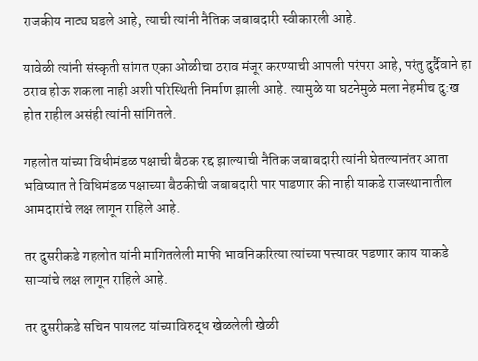राजकीय नाट्य घडले आहे, त्याची त्यांनी नैतिक जबाबदारी स्वीकारली आहे.

यावेळी त्यांनी संस्कृती सांगत एका ओळीचा ठराव मंजूर करण्याची आपली परंपरा आहे, परंतु दुर्दैवाने हा ठराव होऊ शकला नाही अशी परिस्थिती निर्माण झाली आहे. त्यामुळे या घटनेमुळे मला नेहमीच दु:ख होत राहील असंही त्यांनी सांगितले.

गहलोत यांच्या विधीमंडळ पक्षाची बैठक रद्द झाल्याची नैतिक जबाबदारी त्यांनी घेतल्यानंतर आता भविष्यात ते विधिमंडळ पक्षाच्या बैठकीची जबाबदारी पार पाडणार की नाही याकडे राजस्थानातील आमदारांचे लक्ष लागून राहिले आहे.

तर दुसरीकडे गहलोत यांनी मागितलेली माफी भावनिकरित्या त्यांच्या पत्त्यावर पडणार काय याकडे साऱ्यांचे लक्ष लागून राहिले आहे.

तर दुसरीकडे सचिन पायलट यांच्याविरुद्ध खेळलेली खेळी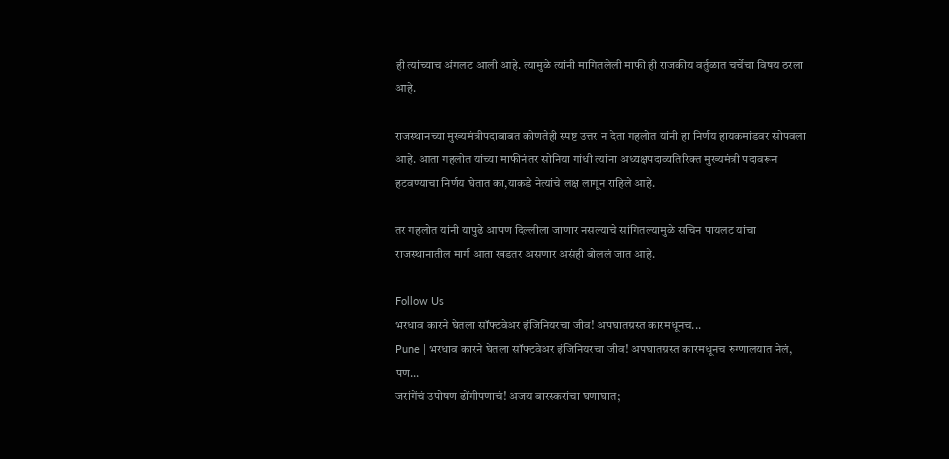ही त्यांच्याच अंगलट आली आहे. त्यामुळे त्यांनी मागितलेली माफी ही राजकीय वर्तुळात चर्चेचा विषय ठरला आहे.

राजस्थानच्या मुख्यमंत्रीपदाबाबत कोणतेही स्पष्ट उत्तर न देता गहलोत यांनी हा निर्णय हायकमांडवर सोपवला आहे. आता गहलोत यांच्या माफीनंतर सोनिया गांधी त्यांना अध्यक्षपदाव्यतिरिक्त मुख्यमंत्री पदावरून हटवण्याचा निर्णय घेतात का,याकडे नेत्यांचे लक्ष लागून राहिले आहे.

तर गहलोत यांनी यापुढे आपण दिल्लीला जाणार नसल्याचे सांगितल्यामुळे सचिन पायलट यांचा राजस्थानातील मार्ग आता खडतर असणार असंही बोललं जात आहे.

Follow Us
भरधाव कारने घेतला सॉफ्टवेअर इंजिनियरचा जीव! अपघातग्रस्त कारमधूनच...
Pune | भरधाव कारने घेतला सॉफ्टवेअर इंजिनियरचा जीव! अपघातग्रस्त कारमधूनच रुग्णालयात नेलं, पण...
जरांगेंचं उपोषण ढोंगीपणाचं! अजय बारस्करांचा घणाघात;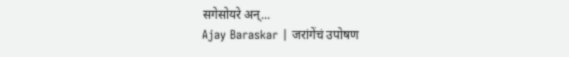सगेसोयरे अन्...
Ajay Baraskar | जरांगेंचं उपोषण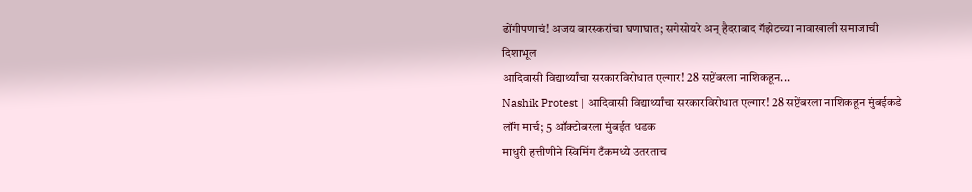ढोंगीपणाचं! अजय बारस्करांचा घणाघात; सगेसोयरे अन् हैदराबाद गॅझेटच्या नावाखाली समाजाची दिशाभूल
आदिवासी विद्यार्थ्यांचा सरकारविरोधात एल्गार! 28 सप्टेंबरला नाशिकहून...
Nashik Protest | आदिवासी विद्यार्थ्यांचा सरकारविरोधात एल्गार! 28 सप्टेंबरला नाशिकहून मुंबईकडे लॉंग मार्च; 5 ऑक्टोबरला मुंबईत धडक
माधुरी हत्तीणीने स्विमिंग टँकमध्ये उतरताच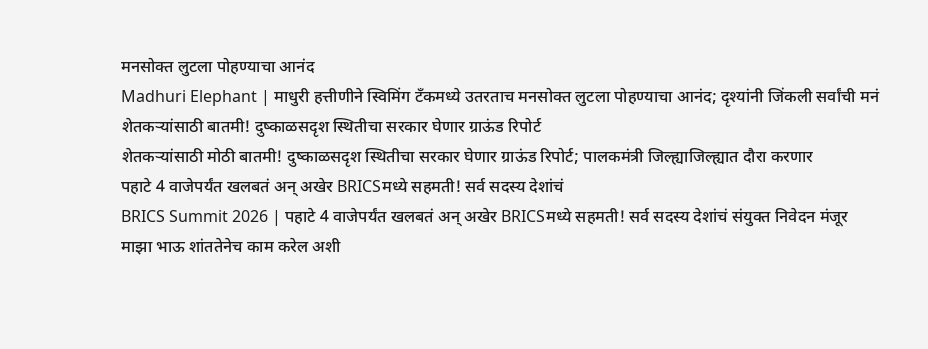मनसोक्त लुटला पोहण्याचा आनंद
Madhuri Elephant | माधुरी हत्तीणीने स्विमिंग टँकमध्ये उतरताच मनसोक्त लुटला पोहण्याचा आनंद; दृश्यांनी जिंकली सर्वांची मनं
शेतकऱ्यांसाठी बातमी! दुष्काळसदृश स्थितीचा सरकार घेणार ग्राऊंड रिपोर्ट
शेतकऱ्यांसाठी मोठी बातमी! दुष्काळसदृश स्थितीचा सरकार घेणार ग्राऊंड रिपोर्ट; पालकमंत्री जिल्ह्याजिल्ह्यात दौरा करणार
पहाटे 4 वाजेपर्यंत खलबतं अन् अखेर BRICSमध्ये सहमती! सर्व सदस्य देशांचं
BRICS Summit 2026 | पहाटे 4 वाजेपर्यंत खलबतं अन् अखेर BRICSमध्ये सहमती! सर्व सदस्य देशांचं संयुक्त निवेदन मंजूर
माझा भाऊ शांततेनेच काम करेल अशी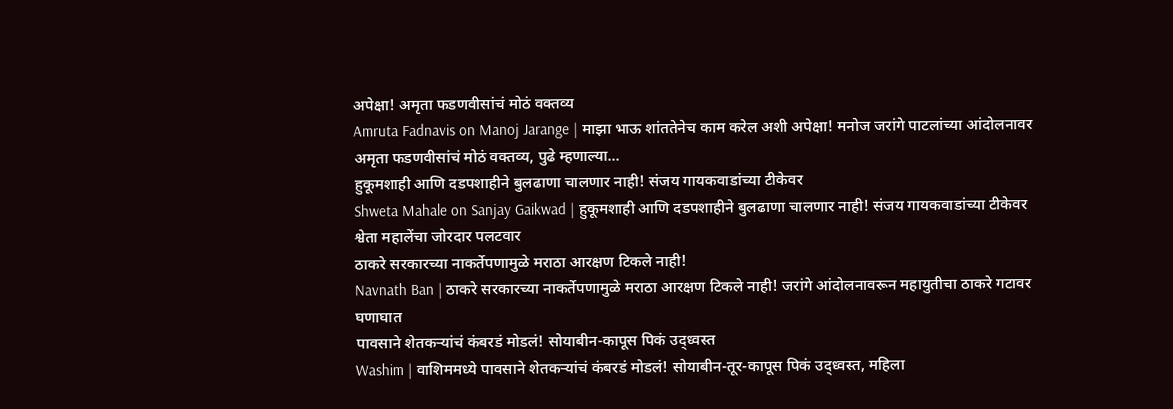अपेक्षा! अमृता फडणवीसांचं मोठं वक्तव्य
Amruta Fadnavis on Manoj Jarange | माझा भाऊ शांततेनेच काम करेल अशी अपेक्षा! मनोज जरांगे पाटलांच्या आंदोलनावर अमृता फडणवीसांचं मोठं वक्तव्य, पुढे म्हणाल्या...
हुकूमशाही आणि दडपशाहीने बुलढाणा चालणार नाही! संजय गायकवाडांच्या टीकेवर
Shweta Mahale on Sanjay Gaikwad | हुकूमशाही आणि दडपशाहीने बुलढाणा चालणार नाही! संजय गायकवाडांच्या टीकेवर श्वेता महालेंचा जोरदार पलटवार
ठाकरे सरकारच्या नाकर्तेपणामुळे मराठा आरक्षण टिकले नाही!
Navnath Ban | ठाकरे सरकारच्या नाकर्तेपणामुळे मराठा आरक्षण टिकले नाही! जरांगे आंदोलनावरून महायुतीचा ठाकरे गटावर घणाघात
पावसाने शेतकऱ्यांचं कंबरडं मोडलं! सोयाबीन-कापूस पिकं उद्ध्वस्त
Washim | वाशिममध्ये पावसाने शेतकऱ्यांचं कंबरडं मोडलं! सोयाबीन-तूर-कापूस पिकं उद्ध्वस्त, महिला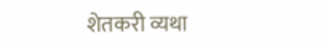शेतकरी व्यथा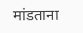मांडताना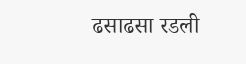ढसाढसा रडली